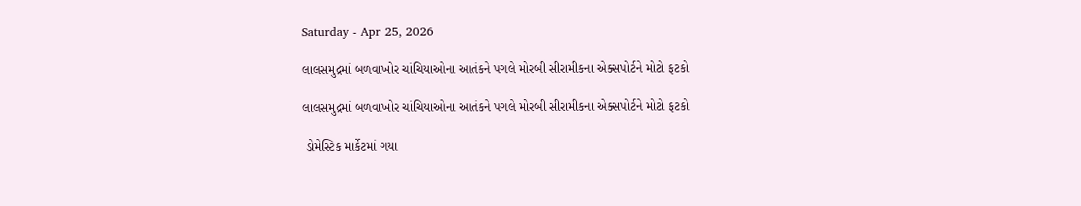Saturday - Apr 25, 2026

લાલસમુદ્રમાં બળવાખોર ચાંચિયાઓના આતંકને પગલે મોરબી સીરામીકના એક્સપોર્ટને મોટો ફટકો

લાલસમુદ્રમાં બળવાખોર ચાંચિયાઓના આતંકને પગલે મોરબી સીરામીકના એક્સપોર્ટને મોટો ફટકો

 ડોમેસ્ટિક માર્કેટમાં ગયા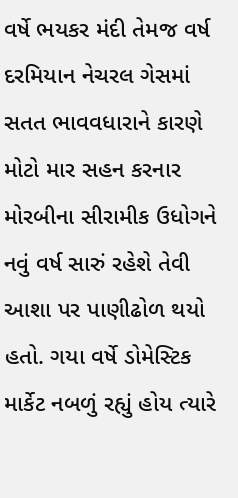વર્ષે ભયકર મંદી તેમજ વર્ષ દરમિયાન નેચરલ ગેસમાં સતત ભાવવધારાને કારણે મોટો માર સહન કરનાર મોરબીના સીરામીક ઉધોગને નવું વર્ષ સારું રહેશે તેવી આશા પર પાણીઢોળ થયો હતો. ગયા વર્ષે ડોમેસ્ટિક માર્કેટ નબળું રહ્યું હોય ત્યારે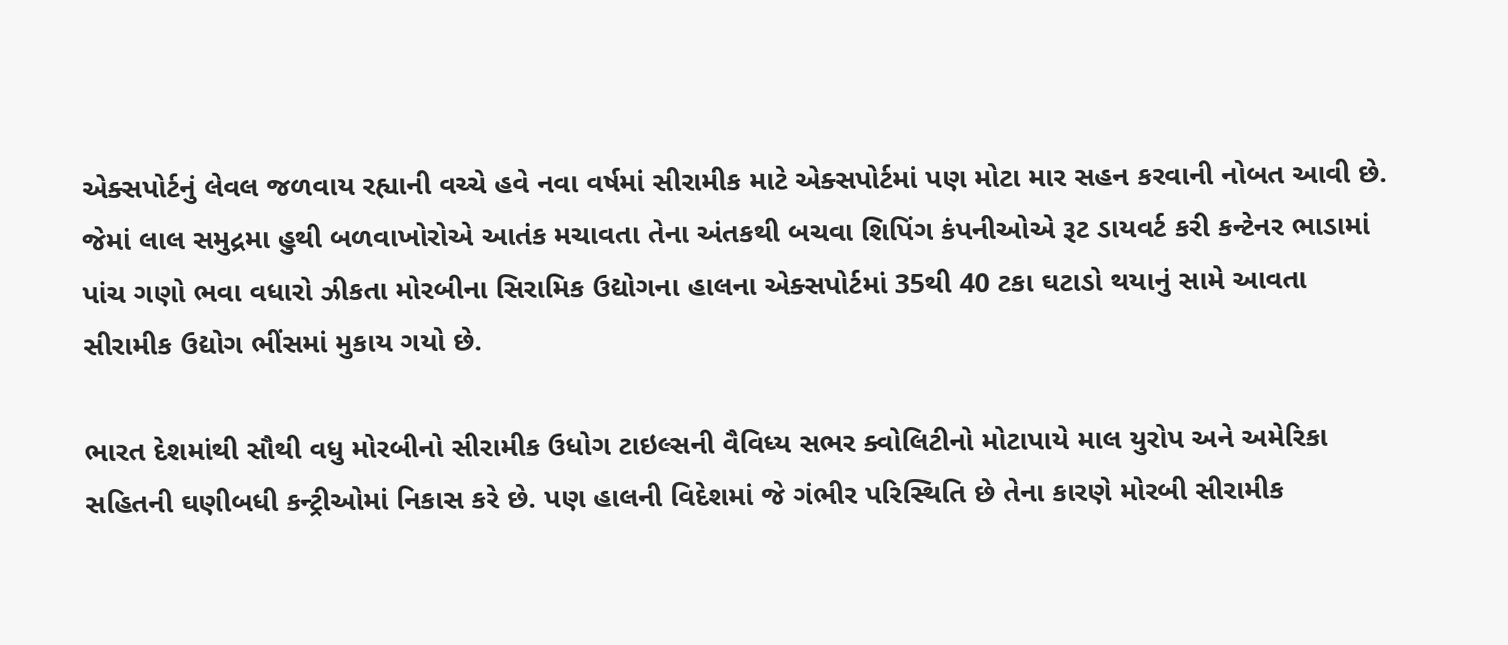એક્સપોર્ટનું લેવલ જળવાય રહ્યાની વચ્ચે હવે નવા વર્ષમાં સીરામીક માટે એક્સપોર્ટમાં પણ મોટા માર સહન કરવાની નોબત આવી છે. જેમાં લાલ સમુદ્રમા હુથી બળવાખોરોએ આતંક મચાવતા તેના અંતકથી બચવા શિપિંગ કંપનીઓએ રૂટ ડાયવર્ટ કરી કન્ટેનર ભાડામાં પાંચ ગણો ભવા વધારો ઝીકતા મોરબીના સિરામિક ઉદ્યોગના હાલના એક્સપોર્ટમાં 35થી 40 ટકા ઘટાડો થયાનું સામે આવતા સીરામીક ઉદ્યોગ ભીંસમાં મુકાય ગયો છે.

ભારત દેશમાંથી સૌથી વધુ મોરબીનો સીરામીક ઉધોગ ટાઇલ્સની વૈવિધ્ય સભર ક્વોલિટીનો મોટાપાયે માલ યુરોપ અને અમેરિકા સહિતની ઘણીબધી કન્ટ્રીઓમાં નિકાસ કરે છે. પણ હાલની વિદેશમાં જે ગંભીર પરિસ્થિતિ છે તેના કારણે મોરબી સીરામીક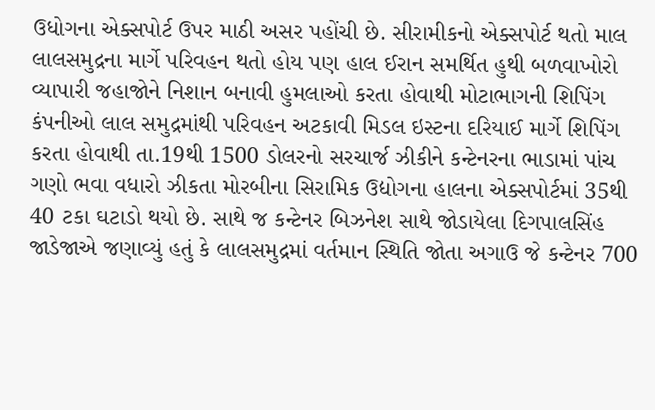ઉધોગના એક્સપોર્ટ ઉપર માઠી અસર પહોંચી છે. સીરામીકનો એક્સપોર્ટ થતો માલ લાલસમુદ્રના માર્ગે પરિવહન થતો હોય પણ હાલ ઈરાન સમર્થિત હુથી બળવાખોરો વ્યાપારી જહાજોને નિશાન બનાવી હુમલાઓ કરતા હોવાથી મોટાભાગની શિપિંગ કંપનીઓ લાલ સમુદ્રમાંથી પરિવહન અટકાવી મિડલ ઇસ્ટના દરિયાઈ માર્ગે શિપિંગ કરતા હોવાથી તા.19થી 1500 ડોલરનો સરચાર્જ ઝીકીને કન્ટેનરના ભાડામાં પાંચ ગણો ભવા વધારો ઝીકતા મોરબીના સિરામિક ઉદ્યોગના હાલના એક્સપોર્ટમાં 35થી 40 ટકા ઘટાડો થયો છે. સાથે જ કન્ટેનર બિઝનેશ સાથે જોડાયેલા દિગપાલસિંહ જાડેજાએ જણાવ્યું હતું કે લાલસમુદ્રમાં વર્તમાન સ્થિતિ જોતા અગાઉ જે કન્ટેનર 700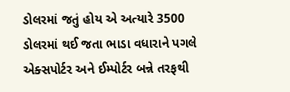ડોલરમાં જતું હોય એ અત્યારે 3500 ડોલરમાં થઈ જતા ભાડા વધારાને પગલે એક્સપોર્ટર અને ઈમ્પોર્ટર બન્ને તરફથી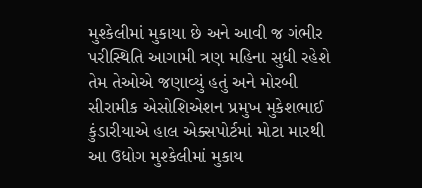મુશ્કેલીમાં મુકાયા છે અને આવી જ ગંભીર પરીસ્થિતિ આગામી ત્રણ મહિના સુધી રહેશે તેમ તેઓએ જણાવ્યું હતું અને મોરબી સીરામીક એસોશિએશન પ્રમુખ મુકેશભાઈ કુંડારીયાએ હાલ એક્સપોર્ટમાં મોટા મારથી આ ઉધોગ મુશ્કેલીમાં મુકાય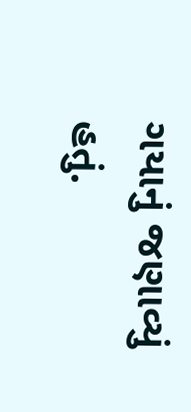ગયાનું જણાવ્યું હતું.